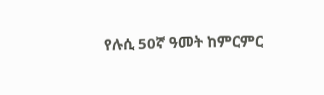የሉሲ 50ኛ ዓመት ከምርምር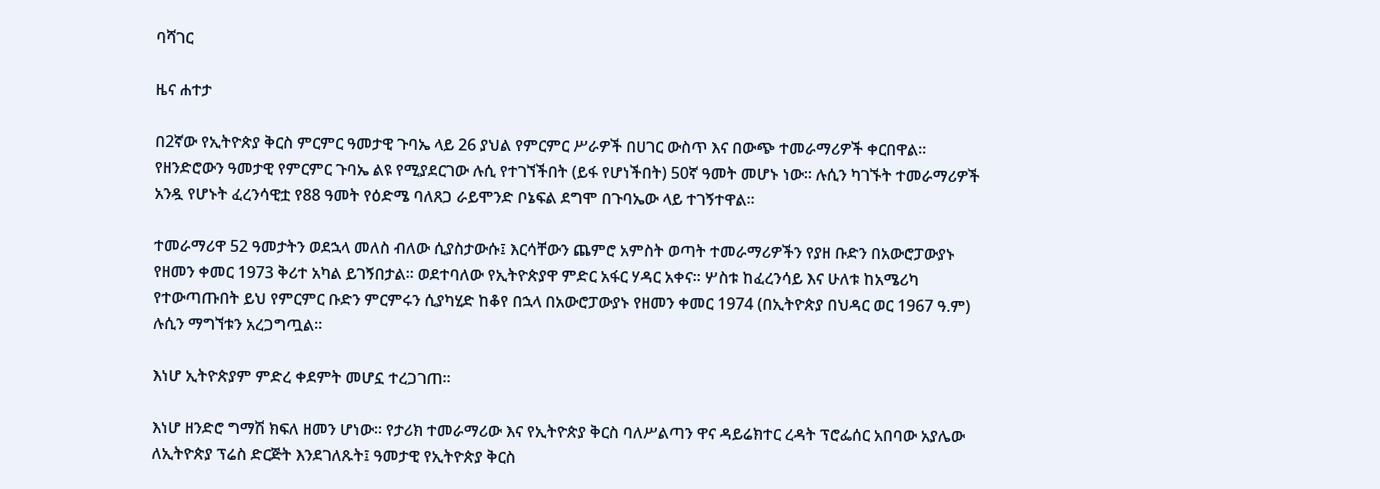ባሻገር

ዜና ሐተታ

በ2ኛው የኢትዮጵያ ቅርስ ምርምር ዓመታዊ ጉባኤ ላይ 26 ያህል የምርምር ሥራዎች በሀገር ውስጥ እና በውጭ ተመራማሪዎች ቀርበዋል። የዘንድሮውን ዓመታዊ የምርምር ጉባኤ ልዩ የሚያደርገው ሉሲ የተገኘችበት (ይፋ የሆነችበት) 50ኛ ዓመት መሆኑ ነው። ሉሲን ካገኙት ተመራማሪዎች አንዷ የሆኑት ፈረንሳዊቷ የ88 ዓመት የዕድሜ ባለጸጋ ራይሞንድ ቦኔፍል ደግሞ በጉባኤው ላይ ተገኝተዋል።

ተመራማሪዋ 52 ዓመታትን ወደኋላ መለስ ብለው ሲያስታውሱ፤ እርሳቸውን ጨምሮ አምስት ወጣት ተመራማሪዎችን የያዘ ቡድን በአውሮፓውያኑ የዘመን ቀመር 1973 ቅሪተ አካል ይገኝበታል። ወደተባለው የኢትዮጵያዋ ምድር አፋር ሃዳር አቀና። ሦስቱ ከፈረንሳይ እና ሁለቱ ከአሜሪካ የተውጣጡበት ይህ የምርምር ቡድን ምርምሩን ሲያካሂድ ከቆየ በኋላ በአውሮፓውያኑ የዘመን ቀመር 1974 (በኢትዮጵያ በህዳር ወር 1967 ዓ.ም) ሉሲን ማግኘቱን አረጋግጧል።

እነሆ ኢትዮጵያም ምድረ ቀደምት መሆኗ ተረጋገጠ።

እነሆ ዘንድሮ ግማሽ ክፍለ ዘመን ሆነው። የታሪክ ተመራማሪው እና የኢትዮጵያ ቅርስ ባለሥልጣን ዋና ዳይሬክተር ረዳት ፕሮፌሰር አበባው አያሌው ለኢትዮጵያ ፕሬስ ድርጅት እንደገለጹት፤ ዓመታዊ የኢትዮጵያ ቅርስ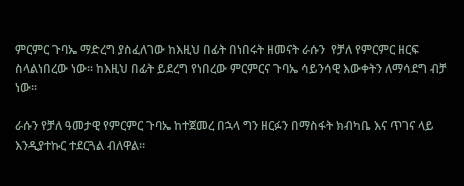ምርምር ጉባኤ ማድረግ ያስፈለገው ከእዚህ በፊት በነበሩት ዘመናት ራሱን  የቻለ የምርምር ዘርፍ ስላልነበረው ነው። ከእዚህ በፊት ይደረግ የነበረው ምርምርና ጉባኤ ሳይንሳዊ እውቀትን ለማሳደግ ብቻ ነው።

ራሱን የቻለ ዓመታዊ የምርምር ጉባኤ ከተጀመረ በኋላ ግን ዘርፉን በማስፋት ክብካቤ እና ጥገና ላይ እንዲያተኩር ተደርጓል ብለዋል።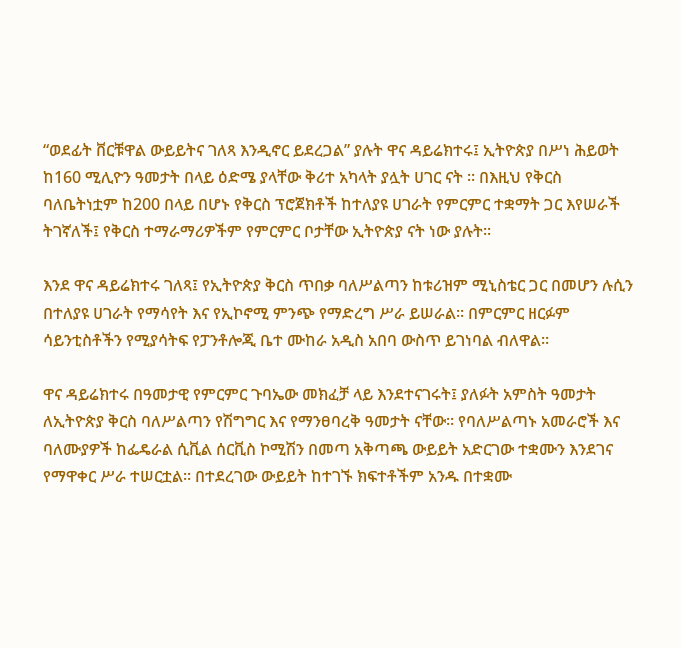“ወደፊት ቨርቹዋል ውይይትና ገለጻ እንዲኖር ይደረጋል” ያሉት ዋና ዳይሬክተሩ፤ ኢትዮጵያ በሥነ ሕይወት ከ160 ሚሊዮን ዓመታት በላይ ዕድሜ ያላቸው ቅሪተ አካላት ያሏት ሀገር ናት ። በእዚህ የቅርስ ባለቤትነቷም ከ200 በላይ በሆኑ የቅርስ ፕሮጀክቶች ከተለያዩ ሀገራት የምርምር ተቋማት ጋር እየሠራች ትገኛለች፤ የቅርስ ተማራማሪዎችም የምርምር ቦታቸው ኢትዮጵያ ናት ነው ያሉት።

እንደ ዋና ዳይሬክተሩ ገለጻ፤ የኢትዮጵያ ቅርስ ጥበቃ ባለሥልጣን ከቱሪዝም ሚኒስቴር ጋር በመሆን ሉሲን በተለያዩ ሀገራት የማሳየት እና የኢኮኖሚ ምንጭ የማድረግ ሥራ ይሠራል። በምርምር ዘርፉም ሳይንቲስቶችን የሚያሳትፍ የፓንቶሎጂ ቤተ ሙከራ አዲስ አበባ ውስጥ ይገነባል ብለዋል።

ዋና ዳይሬክተሩ በዓመታዊ የምርምር ጉባኤው መክፈቻ ላይ እንደተናገሩት፤ ያለፉት አምስት ዓመታት ለኢትዮጵያ ቅርስ ባለሥልጣን የሽግግር እና የማንፀባረቅ ዓመታት ናቸው። የባለሥልጣኑ አመራሮች እና ባለሙያዎች ከፌዴራል ሲቪል ሰርቪስ ኮሚሽን በመጣ አቅጣጫ ውይይት አድርገው ተቋሙን እንደገና የማዋቀር ሥራ ተሠርቷል። በተደረገው ውይይት ከተገኙ ክፍተቶችም አንዱ በተቋሙ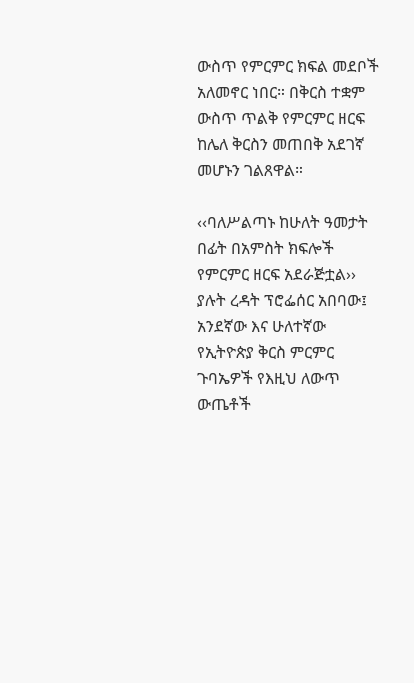ውስጥ የምርምር ክፍል መደቦች አለመኖር ነበር። በቅርስ ተቋም ውስጥ ጥልቅ የምርምር ዘርፍ ከሌለ ቅርስን መጠበቅ አደገኛ መሆኑን ገልጸዋል።

‹‹ባለሥልጣኑ ከሁለት ዓመታት በፊት በአምስት ክፍሎች የምርምር ዘርፍ አደራጅቷል›› ያሉት ረዳት ፕሮፌሰር አበባው፤ አንደኛው እና ሁለተኛው የኢትዮጵያ ቅርስ ምርምር ጉባኤዎች የእዚህ ለውጥ ውጤቶች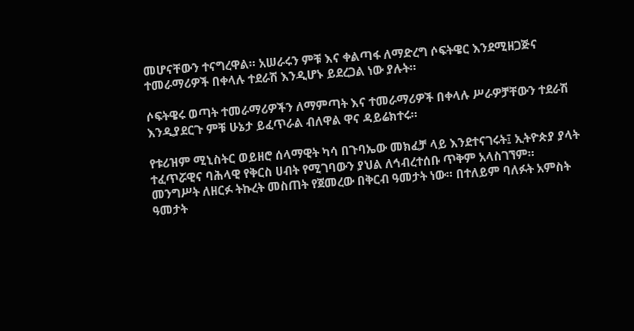መሆናቸውን ተናግረዋል። አሠራሩን ምቹ እና ቀልጣፋ ለማድረግ ሶፍትዌር እንደሚዘጋጅና ተመራማሪዎች በቀላሉ ተደራሽ እንዲሆኑ ይደረጋል ነው ያሉት።

ሶፍትዌሩ ወጣት ተመራማሪዎችን ለማምጣት እና ተመራማሪዎች በቀላሉ ሥራዎቻቸውን ተደራሽ እንዲያደርጉ ምቹ ሁኔታ ይፈጥራል ብለዋል ዋና ዳይሬክተሩ።

የቱሪዝም ሚኒስትር ወይዘሮ ሰላማዊት ካሳ በጉባኤው መክፈቻ ላይ እንደተናገሩት፤ ኢትዮጵያ ያላት ተፈጥሯዊና ባሕላዊ የቅርስ ሀብት የሚገባውን ያህል ለኅብረተሰቡ ጥቅም አላስገኘም። መንግሥት ለዘርፉ ትኩረት መስጠት የጀመረው በቅርብ ዓመታት ነው። በተለይም ባለፉት አምስት ዓመታት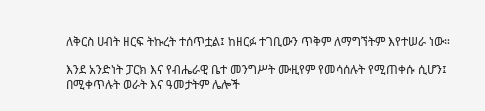ለቅርስ ሀብት ዘርፍ ትኩረት ተሰጥቷል፤ ከዘርፉ ተገቢውን ጥቅም ለማግኘትም እየተሠራ ነው።

እንደ አንድነት ፓርክ እና የብሔራዊ ቤተ መንግሥት ሙዚየም የመሳሰሉት የሚጠቀሱ ሲሆን፤ በሚቀጥሉት ወራት እና ዓመታትም ሌሎች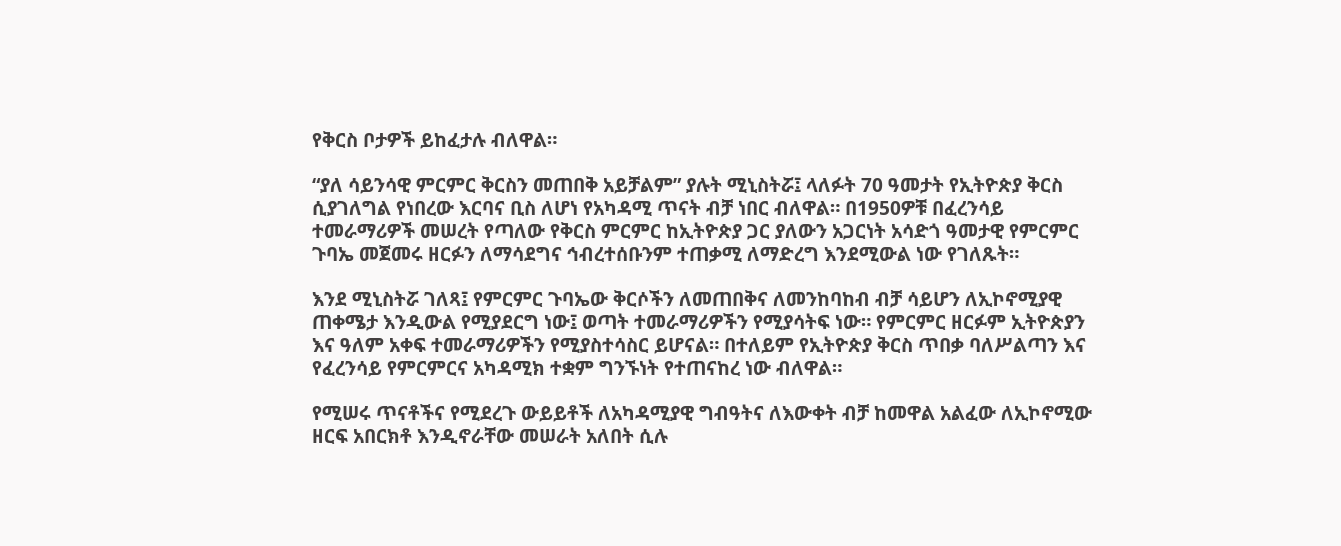የቅርስ ቦታዎች ይከፈታሉ ብለዋል።

“ያለ ሳይንሳዊ ምርምር ቅርስን መጠበቅ አይቻልም” ያሉት ሚኒስትሯ፤ ላለፉት 70 ዓመታት የኢትዮጵያ ቅርስ ሲያገለግል የነበረው እርባና ቢስ ለሆነ የአካዳሚ ጥናት ብቻ ነበር ብለዋል። በ1950ዎቹ በፈረንሳይ ተመራማሪዎች መሠረት የጣለው የቅርስ ምርምር ከኢትዮጵያ ጋር ያለውን አጋርነት አሳድጎ ዓመታዊ የምርምር ጉባኤ መጀመሩ ዘርፉን ለማሳደግና ኅብረተሰቡንም ተጠቃሚ ለማድረግ እንደሚውል ነው የገለጹት።

እንደ ሚኒስትሯ ገለጻ፤ የምርምር ጉባኤው ቅርሶችን ለመጠበቅና ለመንከባከብ ብቻ ሳይሆን ለኢኮኖሚያዊ ጠቀሜታ እንዲውል የሚያደርግ ነው፤ ወጣት ተመራማሪዎችን የሚያሳትፍ ነው። የምርምር ዘርፉም ኢትዮጵያን እና ዓለም አቀፍ ተመራማሪዎችን የሚያስተሳስር ይሆናል። በተለይም የኢትዮጵያ ቅርስ ጥበቃ ባለሥልጣን እና የፈረንሳይ የምርምርና አካዳሚክ ተቋም ግንኙነት የተጠናከረ ነው ብለዋል።

የሚሠሩ ጥናቶችና የሚደረጉ ውይይቶች ለአካዳሚያዊ ግብዓትና ለእውቀት ብቻ ከመዋል አልፈው ለኢኮኖሚው ዘርፍ አበርክቶ እንዲኖራቸው መሠራት አለበት ሲሉ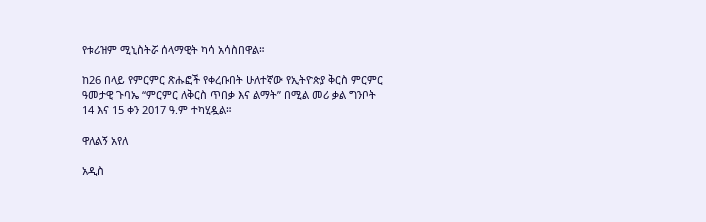የቱሪዝም ሚኒስትሯ ሰላማዊት ካሳ አሳስበዋል።

ከ26 በላይ የምርምር ጽሑፎች የቀረቡበት ሁለተኛው የኢትዮጵያ ቅርስ ምርምር ዓመታዊ ጉባኤ “ምርምር ለቅርስ ጥበቃ እና ልማት” በሚል መሪ ቃል ግንቦት 14 እና 15 ቀን 2017 ዓ.ም ተካሂዷል።

ዋለልኝ አየለ

አዲስ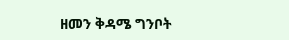ዘመን ቅዳሜ ግንቦት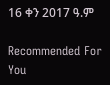16 ቀን 2017 ዓ.ም

Recommended For You